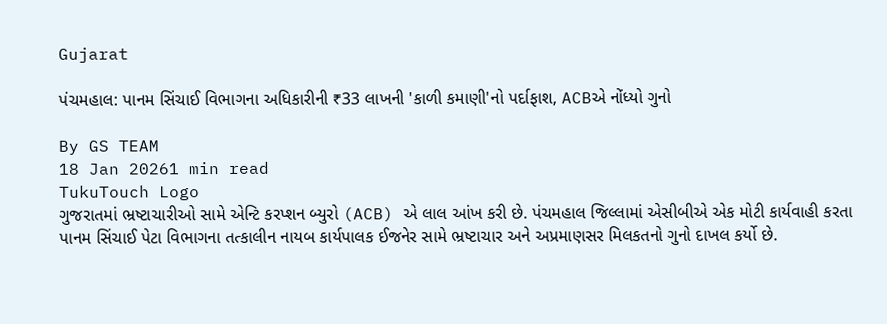Gujarat

પંચમહાલ: પાનમ સિંચાઈ વિભાગના અધિકારીની ₹33 લાખની 'કાળી કમાણી'નો પર્દાફાશ, ACBએ નોંધ્યો ગુનો

By GS TEAM
18 Jan 20261 min read
TukuTouch Logo
ગુજરાતમાં ભ્રષ્ટાચારીઓ સામે એન્ટિ કરપ્શન બ્યુરો (ACB) એ લાલ આંખ કરી છે. પંચમહાલ જિલ્લામાં એસીબીએ એક મોટી કાર્યવાહી કરતા પાનમ સિંચાઈ પેટા વિભાગના તત્કાલીન નાયબ કાર્યપાલક ઈજનેર સામે ભ્રષ્ટાચાર અને અપ્રમાણસર મિલકતનો ગુનો દાખલ કર્યો છે.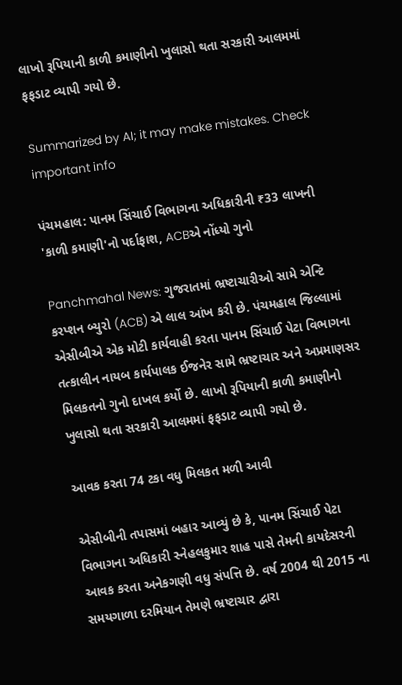લાખો રૂપિયાની કાળી કમાણીનો ખુલાસો થતા સરકારી આલમમાં ફફડાટ વ્યાપી ગયો છે.

Summarized by AI; it may make mistakes. Check important info

પંચમહાલ: પાનમ સિંચાઈ વિભાગના અધિકારીની ₹33 લાખની 'કાળી કમાણી'નો પર્દાફાશ, ACBએ નોંધ્યો ગુનો

Panchmahal News: ગુજરાતમાં ભ્રષ્ટાચારીઓ સામે એન્ટિ કરપ્શન બ્યુરો (ACB) એ લાલ આંખ કરી છે. પંચમહાલ જિલ્લામાં એસીબીએ એક મોટી કાર્યવાહી કરતા પાનમ સિંચાઈ પેટા વિભાગના તત્કાલીન નાયબ કાર્યપાલક ઈજનેર સામે ભ્રષ્ટાચાર અને અપ્રમાણસર મિલકતનો ગુનો દાખલ કર્યો છે. લાખો રૂપિયાની કાળી કમાણીનો ખુલાસો થતા સરકારી આલમમાં ફફડાટ વ્યાપી ગયો છે.

આવક કરતા 74 ટકા વધુ મિલકત મળી આવી

એસીબીની તપાસમાં બહાર આવ્યું છે કે, પાનમ સિંચાઈ પેટા વિભાગના અધિકારી સ્નેહલકુમાર શાહ પાસે તેમની કાયદેસરની આવક કરતા અનેકગણી વધુ સંપત્તિ છે. વર્ષ 2004 થી 2015 ના સમયગાળા દરમિયાન તેમણે ભ્રષ્ટાચાર દ્વારા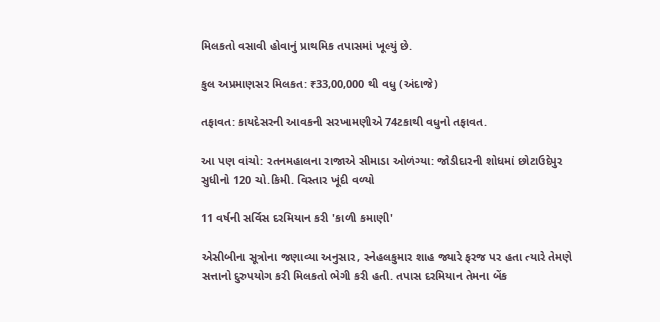મિલકતો વસાવી હોવાનું પ્રાથમિક તપાસમાં ખૂલ્યું છે.

કુલ અપ્રમાણસર મિલકત: ₹33,00,000 થી વધુ (અંદાજે)

તફાવત: કાયદેસરની આવકની સરખામણીએ 74ટકાથી વધુનો તફાવત.

આ પણ વાંચો: રતનમહાલના રાજાએ સીમાડા ઓળંગ્યા: જોડીદારની શોધમાં છોટાઉદેપુર સુધીનો 120 ચો.કિમી. વિસ્તાર ખૂંદી વળ્યો

11 વર્ષની સર્વિસ દરમિયાન કરી 'કાળી કમાણી'

એસીબીના સૂત્રોના જણાવ્યા અનુસાર, સ્નેહલકુમાર શાહ જ્યારે ફરજ પર હતા ત્યારે તેમણે સત્તાનો દુરુપયોગ કરી મિલકતો ભેગી કરી હતી. તપાસ દરમિયાન તેમના બેંક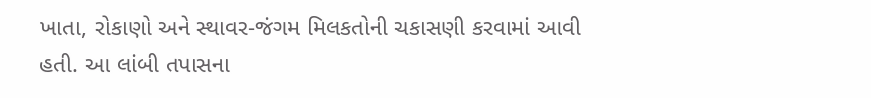ખાતા, રોકાણો અને સ્થાવર-જંગમ મિલકતોની ચકાસણી કરવામાં આવી હતી. આ લાંબી તપાસના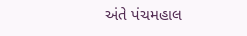અંતે પંચમહાલ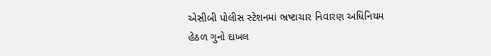એસીબી પોલીસ સ્ટેશનમાં ભ્રષ્ટાચાર નિવારણ અધિનિયમ હેઠળ ગુનો દાખલ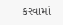કરવામાં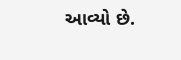આવ્યો છે.